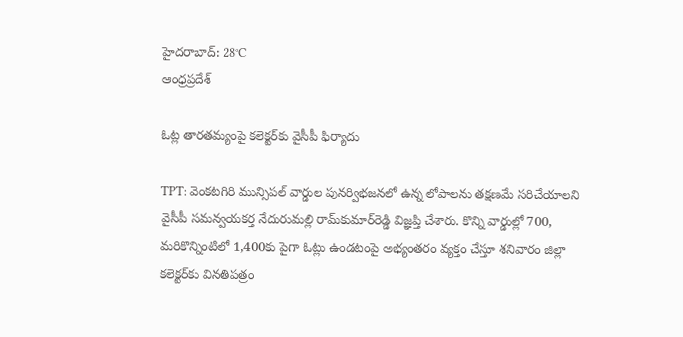హైదరాబాద్: 28°C
ఆంధ్రప్రదేశ్

ఓట్ల తారతమ్యంపై కలెక్టర్‌కు వైసీపీ ఫిర్యాదు

TPT: వెంకటగిరి మున్సిపల్ వార్డుల పునర్విభజనలో ఉన్న లోపాలను తక్షణమే సరిచేయాలని వైసీపీ సమన్వయకర్త నేదురుమల్లి రామ్‌కుమార్‌రెడ్డి విజ్ఞప్తి చేశారు. కొన్ని వార్డుల్లో 700, మరికొన్నింటిలో 1,400కు పైగా ఓట్లు ఉండటంపై అభ్యంతరం వ్యక్తం చేస్తూ శనివారం జిల్లా కలెక్టర్‌కు వినతిపత్రం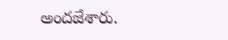అందజేశారు.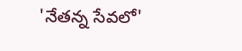'నేతన్న సేవలో'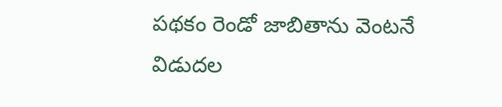పథకం రెండో జాబితాను వెంటనే విడుదల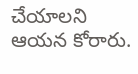చేయాలని ఆయన కోరారు.